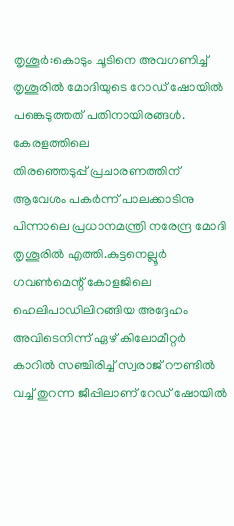തൃശൂർ:കൊടും ചൂടിനെ അവഗണിച്ച് തൃശൂരിൽ മോദിയുടെ റോഡ് ഷോയിൽ പങ്കെടുത്തത് പതിനായിരങ്ങൾ.
കേരളത്തിലെ
തിരഞ്ഞെടുപ്പ് പ്രചാരണത്തിന് ആവേശം പകർന്ന് പാലക്കാടിനു പിന്നാലെ പ്രധാനമന്ത്രി നരേന്ദ്ര മോദി തൃശൂരിൽ എത്തി.കുട്ടനെല്ലൂർ ഗവൺമെന്റ് കോളജിലെ ഹെലിപാഡിലിറങ്ങിയ അദ്ദേഹം അവിടെനിന്ന് ഏഴ് കിലോമീറ്റർ കാറിൽ സഞ്ചിരിച്ച് സ്വരാജ് റൗണ്ടിൽ വച്ച് തുറന്ന ജീപ്പിലാണ് റേഡ് ഷോയിൽ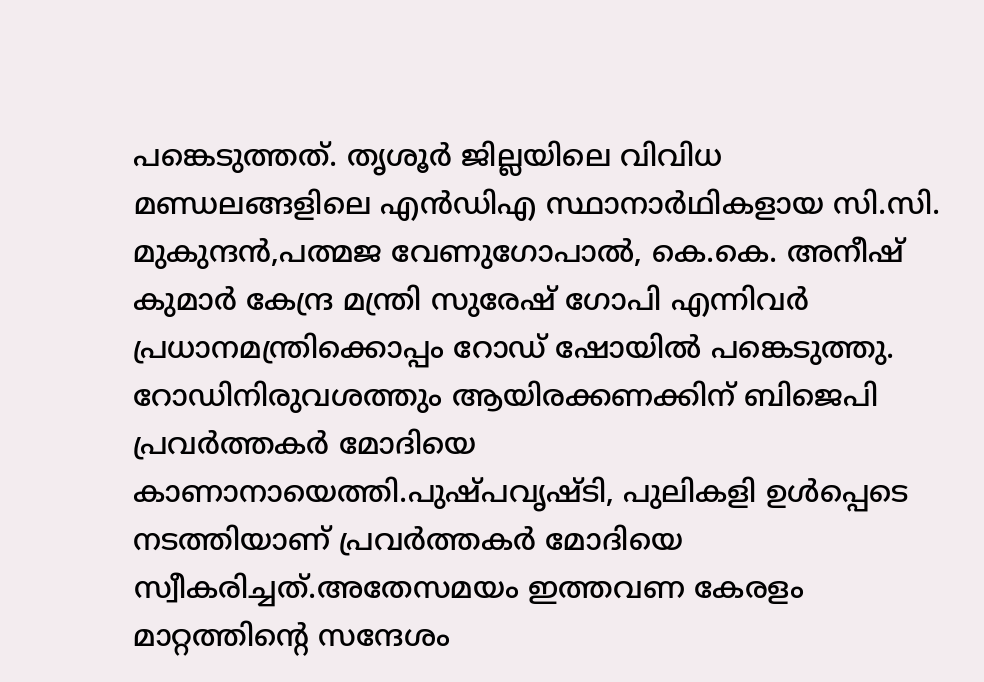പങ്കെടുത്തത്. തൃശൂർ ജില്ലയിലെ വിവിധ മണ്ഡലങ്ങളിലെ എൻഡിഎ സ്ഥാനാർഥികളായ സി.സി. മുകുന്ദൻ,പത്മജ വേണുഗോപാൽ, കെ.കെ. അനീഷ് കുമാർ കേന്ദ്ര മന്ത്രി സുരേഷ് ഗോപി എന്നിവർ പ്രധാനമന്ത്രിക്കൊപ്പം റോഡ് ഷോയിൽ പങ്കെടുത്തു.
റോഡിനിരുവശത്തും ആയിരക്കണക്കിന് ബിജെപി പ്രവർത്തകർ മോദിയെ കാണാനായെത്തി.പുഷ്പവൃഷ്ടി, പുലികളി ഉൾപ്പെടെ നടത്തിയാണ് പ്രവർത്തകർ മോദിയെ സ്വീകരിച്ചത്.അതേസമയം ഇത്തവണ കേരളം മാറ്റത്തിന്റെ സന്ദേശം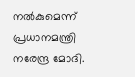നൽകുമെന്ന് പ്രധാനമന്ത്രി നരേന്ദ്ര മോദി.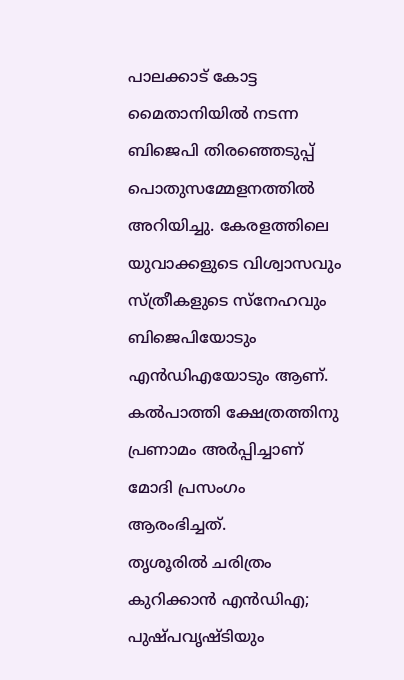പാലക്കാട് കോട്ട മൈതാനിയിൽ നടന്ന ബിജെപി തിരഞ്ഞെടുപ്പ് പൊതുസമ്മേളനത്തിൽ അറിയിച്ചു. കേരളത്തിലെ യുവാക്കളുടെ വിശ്വാസവും സ്ത്രീകളുടെ സ്നേഹവും ബിജെപിയോടും എൻഡിഎയോടും ആണ്. കൽപാത്തി ക്ഷേത്രത്തിനു പ്രണാമം അർപ്പിച്ചാണ് മോദി പ്രസംഗം ആരംഭിച്ചത്.
തൃശൂരിൽ ചരിത്രം കുറിക്കാൻ എൻഡിഎ; പുഷ്പവൃഷ്ടിയും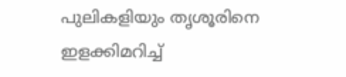പുലികളിയും തൃശൂരിനെ ഇളക്കിമറിച്ച്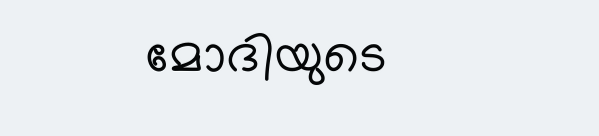മോദിയുടെ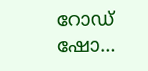റോഡ് ഷോ…